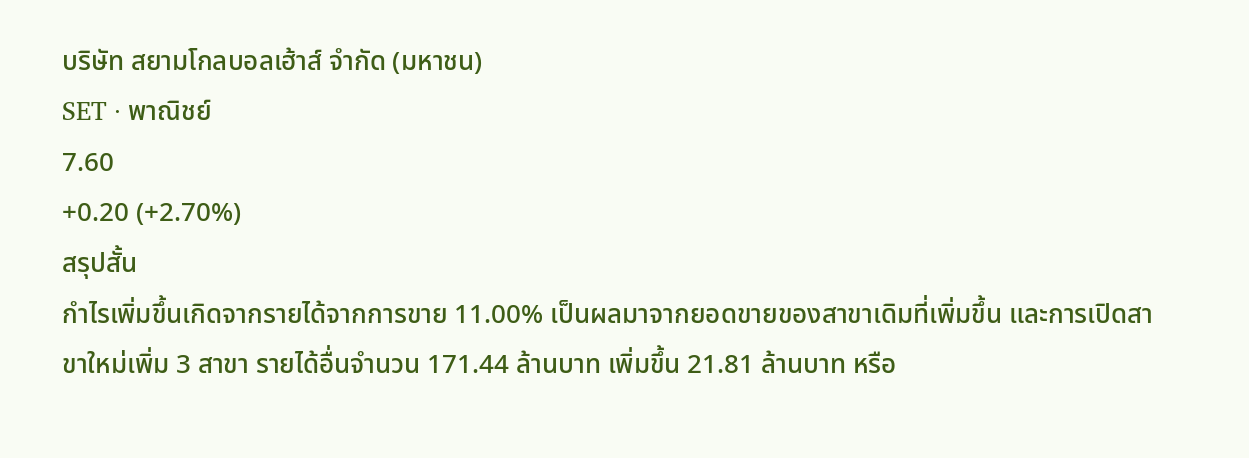บริษัท สยามโกลบอลเฮ้าส์ จำกัด (มหาชน)
SET · พาณิชย์
7.60
+0.20 (+2.70%)
สรุปสั้น
กำไรเพิ่มขึ้นเกิดจากรายได้จากการขาย 11.00% เป็นผลมาจากยอดขายของสาขาเดิมที่เพิ่มขึ้น และการเปิดสาขาใหม่เพิ่ม 3 สาขา รายได้อื่นจํานวน 171.44 ล้านบาท เพิ่มขึ้น 21.81 ล้านบาท หรือ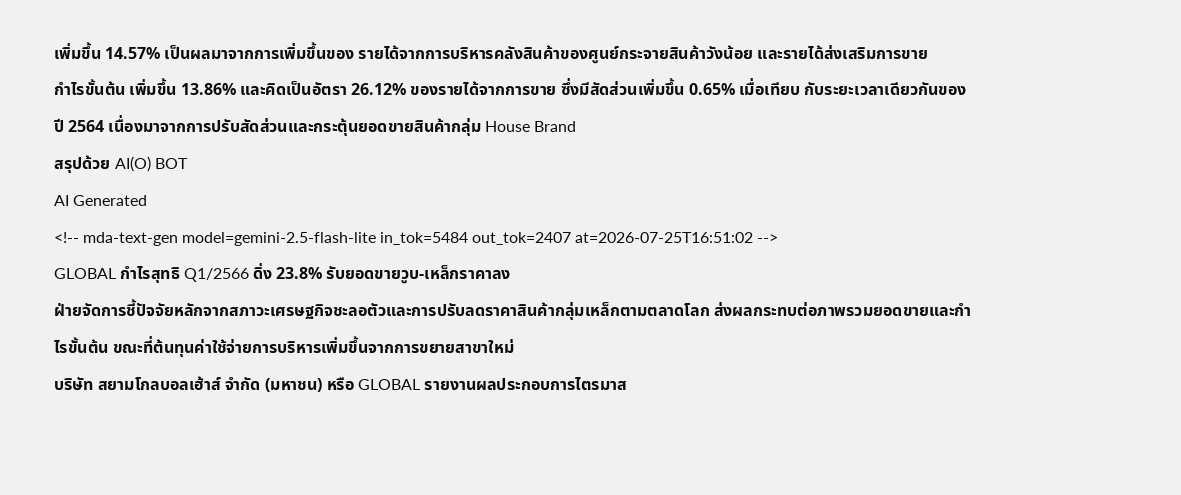เพิ่มขึ้น 14.57% เป็นผลมาจากการเพิ่มขึ้นของ รายได้จากการบริหารคลังสินค้าของศูนย์กระจายสินค้าวังน้อย และรายได้ส่งเสริมการขาย
กําไรขั้นต้น เพิ่มขึ้น 13.86% และคิดเป็นอัตรา 26.12% ของรายได้จากการขาย ซึ่งมีสัดส่วนเพิ่มขึ้น 0.65% เมื่อเทียบ กับระยะเวลาเดียวกันของปี 2564 เนื่องมาจากการปรับสัดส่วนและกระตุ้นยอดขายสินค้ากลุ่ม House Brand
สรุปด้วย AI(O) BOT
AI Generated
<!-- mda-text-gen model=gemini-2.5-flash-lite in_tok=5484 out_tok=2407 at=2026-07-25T16:51:02 -->
GLOBAL กำไรสุทธิ Q1/2566 ดิ่ง 23.8% รับยอดขายวูบ-เหล็กราคาลง
ฝ่ายจัดการชี้ปัจจัยหลักจากสภาวะเศรษฐกิจชะลอตัวและการปรับลดราคาสินค้ากลุ่มเหล็กตามตลาดโลก ส่งผลกระทบต่อภาพรวมยอดขายและกำไรขั้นต้น ขณะที่ต้นทุนค่าใช้จ่ายการบริหารเพิ่มขึ้นจากการขยายสาขาใหม่
บริษัท สยามโกลบอลเฮ้าส์ จำกัด (มหาชน) หรือ GLOBAL รายงานผลประกอบการไตรมาส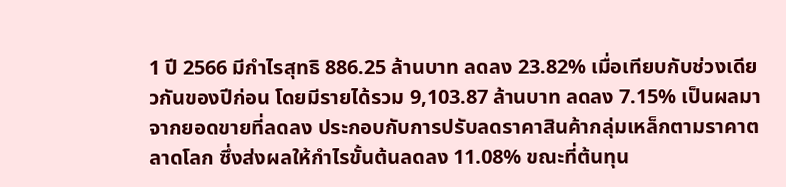1 ปี 2566 มีกำไรสุทธิ 886.25 ล้านบาท ลดลง 23.82% เมื่อเทียบกับช่วงเดียวกันของปีก่อน โดยมีรายได้รวม 9,103.87 ล้านบาท ลดลง 7.15% เป็นผลมาจากยอดขายที่ลดลง ประกอบกับการปรับลดราคาสินค้ากลุ่มเหล็กตามราคาตลาดโลก ซึ่งส่งผลให้กำไรขั้นต้นลดลง 11.08% ขณะที่ต้นทุน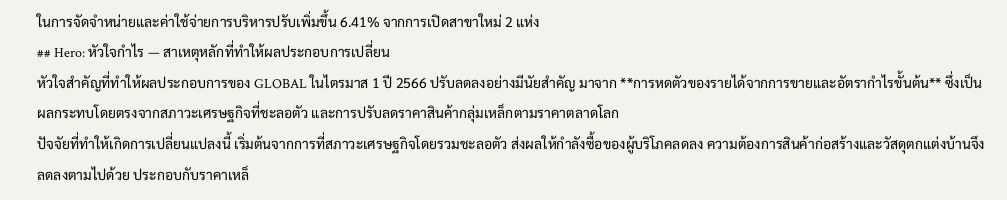ในการจัดจำหน่ายและค่าใช้จ่ายการบริหารปรับเพิ่มขึ้น 6.41% จากการเปิดสาขาใหม่ 2 แห่ง
## Hero: หัวใจกำไร — สาเหตุหลักที่ทำให้ผลประกอบการเปลี่ยน
หัวใจสำคัญที่ทำให้ผลประกอบการของ GLOBAL ในไตรมาส 1 ปี 2566 ปรับลดลงอย่างมีนัยสำคัญ มาจาก **การหดตัวของรายได้จากการขายและอัตรากำไรขั้นต้น** ซึ่งเป็นผลกระทบโดยตรงจากสภาวะเศรษฐกิจที่ชะลอตัว และการปรับลดราคาสินค้ากลุ่มเหล็กตามราคาตลาดโลก
ปัจจัยที่ทำให้เกิดการเปลี่ยนแปลงนี้ เริ่มต้นจากการที่สภาวะเศรษฐกิจโดยรวมชะลอตัว ส่งผลให้กำลังซื้อของผู้บริโภคลดลง ความต้องการสินค้าก่อสร้างและวัสดุตกแต่งบ้านจึงลดลงตามไปด้วย ประกอบกับราคาเหล็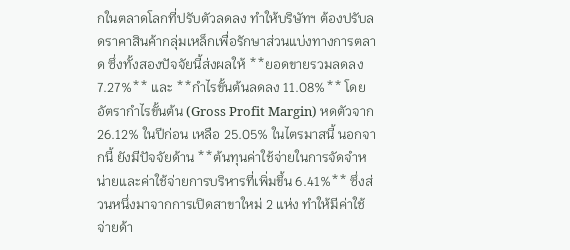กในตลาดโลกที่ปรับตัวลดลง ทำให้บริษัทฯ ต้องปรับลดราคาสินค้ากลุ่มเหล็กเพื่อรักษาส่วนแบ่งทางการตลาด ซึ่งทั้งสองปัจจัยนี้ส่งผลให้ **ยอดขายรวมลดลง 7.27%** และ **กำไรขั้นต้นลดลง 11.08%** โดยอัตรากำไรขั้นต้น (Gross Profit Margin) หดตัวจาก 26.12% ในปีก่อน เหลือ 25.05% ในไตรมาสนี้ นอกจากนี้ ยังมีปัจจัยด้าน **ต้นทุนค่าใช้จ่ายในการจัดจำหน่ายและค่าใช้จ่ายการบริหารที่เพิ่มขึ้น 6.41%** ซึ่งส่วนหนึ่งมาจากการเปิดสาขาใหม่ 2 แห่ง ทำให้มีค่าใช้จ่ายด้า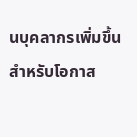นบุคลากรเพิ่มขึ้น
สำหรับโอกาส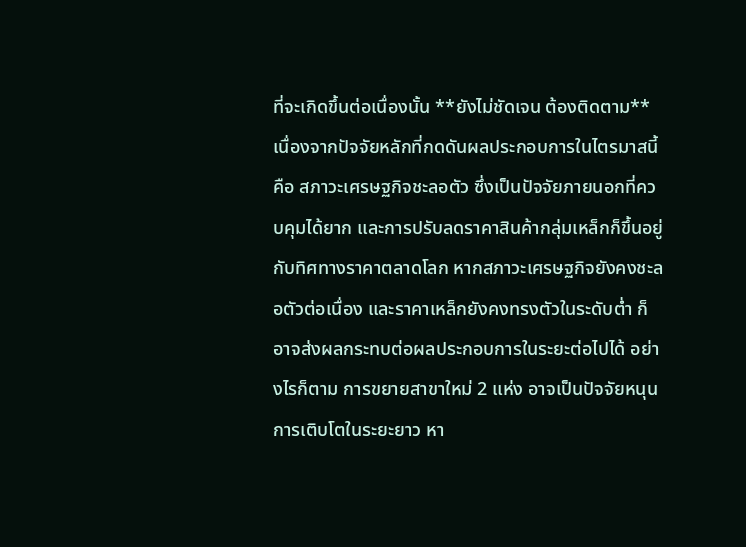ที่จะเกิดขึ้นต่อเนื่องนั้น **ยังไม่ชัดเจน ต้องติดตาม** เนื่องจากปัจจัยหลักที่กดดันผลประกอบการในไตรมาสนี้ คือ สภาวะเศรษฐกิจชะลอตัว ซึ่งเป็นปัจจัยภายนอกที่ควบคุมได้ยาก และการปรับลดราคาสินค้ากลุ่มเหล็กก็ขึ้นอยู่กับทิศทางราคาตลาดโลก หากสภาวะเศรษฐกิจยังคงชะลอตัวต่อเนื่อง และราคาเหล็กยังคงทรงตัวในระดับต่ำ ก็อาจส่งผลกระทบต่อผลประกอบการในระยะต่อไปได้ อย่างไรก็ตาม การขยายสาขาใหม่ 2 แห่ง อาจเป็นปัจจัยหนุนการเติบโตในระยะยาว หา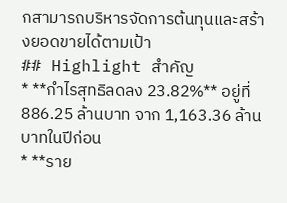กสามารถบริหารจัดการต้นทุนและสร้างยอดขายได้ตามเป้า
## Highlight สำคัญ
* **กำไรสุทธิลดลง 23.82%** อยู่ที่ 886.25 ล้านบาท จาก 1,163.36 ล้านบาทในปีก่อน
* **ราย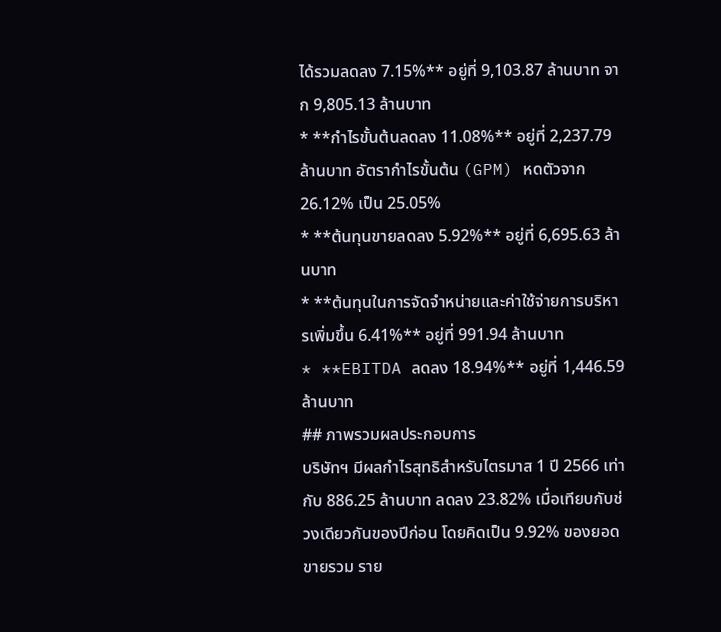ได้รวมลดลง 7.15%** อยู่ที่ 9,103.87 ล้านบาท จาก 9,805.13 ล้านบาท
* **กำไรขั้นต้นลดลง 11.08%** อยู่ที่ 2,237.79 ล้านบาท อัตรากำไรขั้นต้น (GPM) หดตัวจาก 26.12% เป็น 25.05%
* **ต้นทุนขายลดลง 5.92%** อยู่ที่ 6,695.63 ล้านบาท
* **ต้นทุนในการจัดจำหน่ายและค่าใช้จ่ายการบริหารเพิ่มขึ้น 6.41%** อยู่ที่ 991.94 ล้านบาท
* **EBITDA ลดลง 18.94%** อยู่ที่ 1,446.59 ล้านบาท
## ภาพรวมผลประกอบการ
บริษัทฯ มีผลกำไรสุทธิสำหรับไตรมาส 1 ปี 2566 เท่ากับ 886.25 ล้านบาท ลดลง 23.82% เมื่อเทียบกับช่วงเดียวกันของปีก่อน โดยคิดเป็น 9.92% ของยอดขายรวม ราย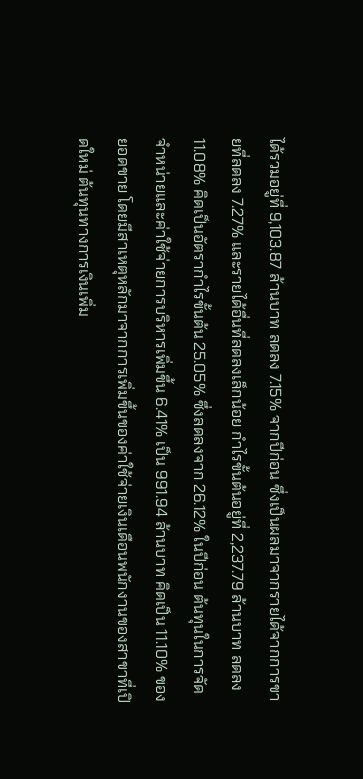ได้รวมอยู่ที่ 9,103.87 ล้านบาท ลดลง 7.15% จากปีก่อน ซึ่งเป็นผลมาจากรายได้จากการขายที่ลดลง 7.27% และรายได้อื่นที่ลดลงเล็กน้อย กำไรขั้นต้นอยู่ที่ 2,237.79 ล้านบาท ลดลง 11.08% คิดเป็นอัตรากำไรขั้นต้น 25.05% ซึ่งลดลงจาก 26.12% ในปีก่อน ต้นทุนในการจัดจำหน่ายและค่าใช้จ่ายการบริหารเพิ่มขึ้น 6.41% เป็น 991.94 ล้านบาท คิดเป็น 11.10% ของยอดขาย โดยมีสาเหตุหลักมาจากการเพิ่มขึ้นของค่าใช้จ่ายเงินเดือนพนักงานของสาขาที่เปิดใหม่ ต้นทุนทางการเงินเพิ่ม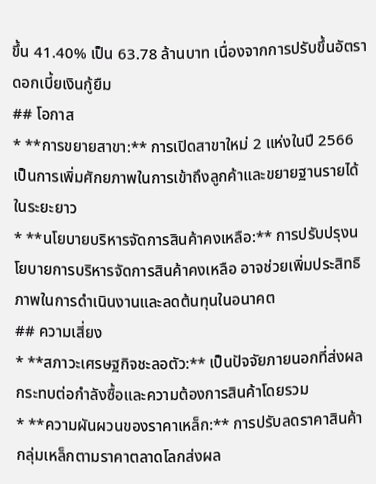ขึ้น 41.40% เป็น 63.78 ล้านบาท เนื่องจากการปรับขึ้นอัตราดอกเบี้ยเงินกู้ยืม
## โอกาส
* **การขยายสาขา:** การเปิดสาขาใหม่ 2 แห่งในปี 2566 เป็นการเพิ่มศักยภาพในการเข้าถึงลูกค้าและขยายฐานรายได้ในระยะยาว
* **นโยบายบริหารจัดการสินค้าคงเหลือ:** การปรับปรุงนโยบายการบริหารจัดการสินค้าคงเหลือ อาจช่วยเพิ่มประสิทธิภาพในการดำเนินงานและลดต้นทุนในอนาคต
## ความเสี่ยง
* **สภาวะเศรษฐกิจชะลอตัว:** เป็นปัจจัยภายนอกที่ส่งผลกระทบต่อกำลังซื้อและความต้องการสินค้าโดยรวม
* **ความผันผวนของราคาเหล็ก:** การปรับลดราคาสินค้ากลุ่มเหล็กตามราคาตลาดโลกส่งผล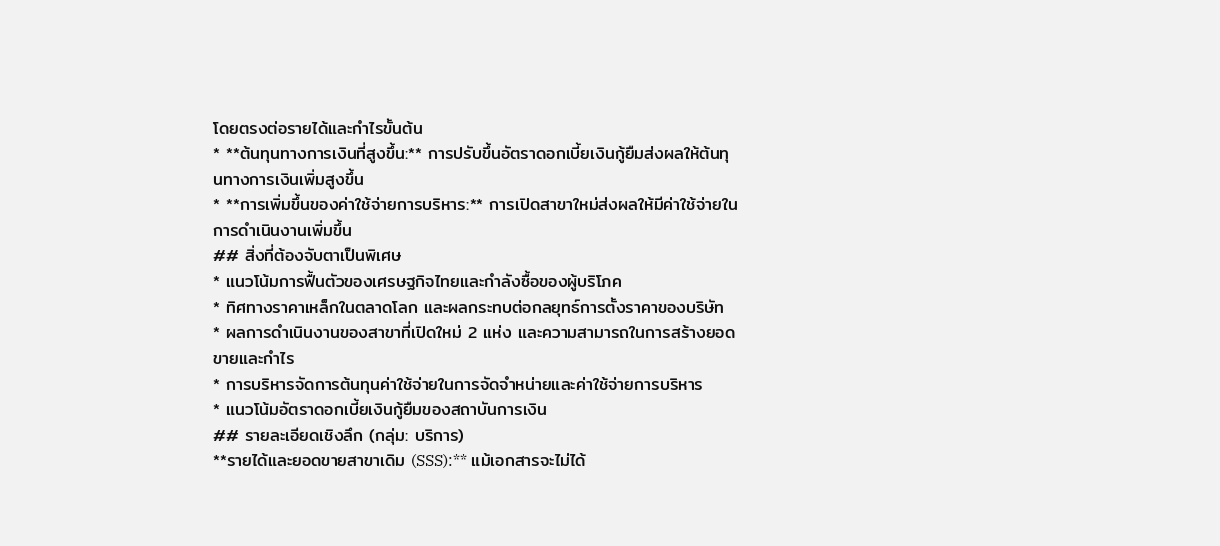โดยตรงต่อรายได้และกำไรขั้นต้น
* **ต้นทุนทางการเงินที่สูงขึ้น:** การปรับขึ้นอัตราดอกเบี้ยเงินกู้ยืมส่งผลให้ต้นทุนทางการเงินเพิ่มสูงขึ้น
* **การเพิ่มขึ้นของค่าใช้จ่ายการบริหาร:** การเปิดสาขาใหม่ส่งผลให้มีค่าใช้จ่ายในการดำเนินงานเพิ่มขึ้น
## สิ่งที่ต้องจับตาเป็นพิเศษ
* แนวโน้มการฟื้นตัวของเศรษฐกิจไทยและกำลังซื้อของผู้บริโภค
* ทิศทางราคาเหล็กในตลาดโลก และผลกระทบต่อกลยุทธ์การตั้งราคาของบริษัท
* ผลการดำเนินงานของสาขาที่เปิดใหม่ 2 แห่ง และความสามารถในการสร้างยอดขายและกำไร
* การบริหารจัดการต้นทุนค่าใช้จ่ายในการจัดจำหน่ายและค่าใช้จ่ายการบริหาร
* แนวโน้มอัตราดอกเบี้ยเงินกู้ยืมของสถาบันการเงิน
## รายละเอียดเชิงลึก (กลุ่ม: บริการ)
**รายได้และยอดขายสาขาเดิม (SSS):** แม้เอกสารจะไม่ได้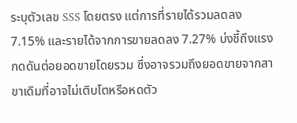ระบุตัวเลข SSS โดยตรง แต่การที่รายได้รวมลดลง 7.15% และรายได้จากการขายลดลง 7.27% บ่งชี้ถึงแรงกดดันต่อยอดขายโดยรวม ซึ่งอาจรวมถึงยอดขายจากสาขาเดิมที่อาจไม่เติบโตหรือหดตัว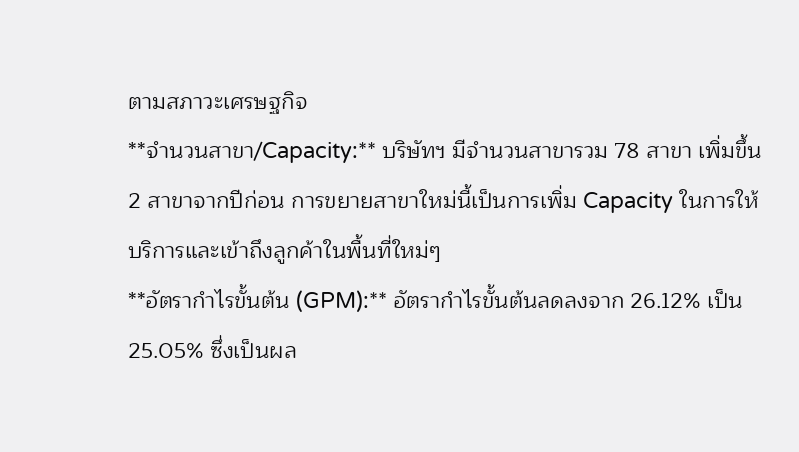ตามสภาวะเศรษฐกิจ
**จำนวนสาขา/Capacity:** บริษัทฯ มีจำนวนสาขารวม 78 สาขา เพิ่มขึ้น 2 สาขาจากปีก่อน การขยายสาขาใหม่นี้เป็นการเพิ่ม Capacity ในการให้บริการและเข้าถึงลูกค้าในพื้นที่ใหม่ๆ
**อัตรากำไรขั้นต้น (GPM):** อัตรากำไรขั้นต้นลดลงจาก 26.12% เป็น 25.05% ซึ่งเป็นผล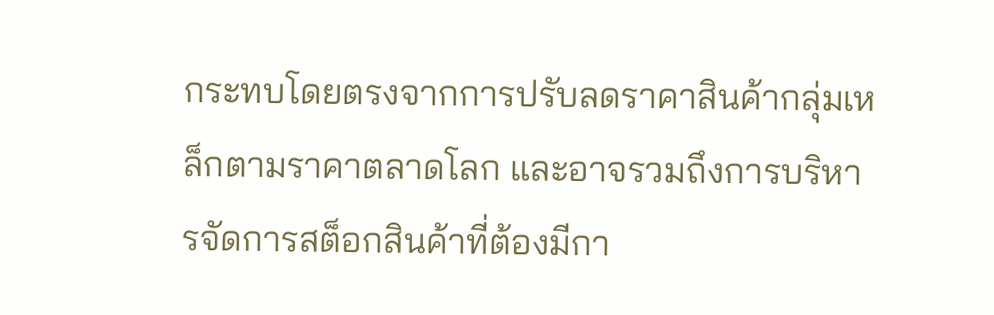กระทบโดยตรงจากการปรับลดราคาสินค้ากลุ่มเหล็กตามราคาตลาดโลก และอาจรวมถึงการบริหารจัดการสต็อกสินค้าที่ต้องมีกา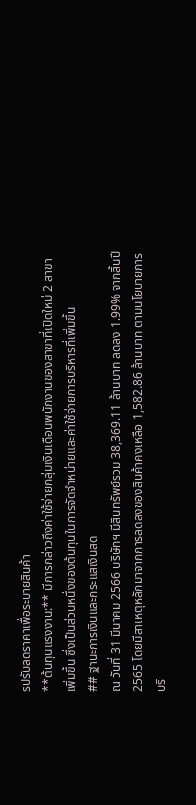รปรับลดราคาเพื่อระบายสินค้า
**ต้นทุนแรงงาน:** มีการกล่าวถึงค่าใช้จ่ายกลุ่มเงินเดือนพนักงานของสาขาที่เปิดใหม่ 2 สาขา เพิ่มขึ้น ซึ่งเป็นส่วนหนึ่งของต้นทุนในการจัดจำหน่ายและค่าใช้จ่ายการบริหารที่เพิ่มขึ้น
## ฐานะการเงินและกระแสเงินสด
ณ วันที่ 31 มีนาคม 2566 บริษัทฯ มีสินทรัพย์รวม 38,369.11 ล้านบาท ลดลง 1.99% จากสิ้นปี 2565 โดยมีสาเหตุหลักมาจากการลดลงของสินค้าคงเหลือ 1,582.86 ล้านบาท ตามนโยบายการบริ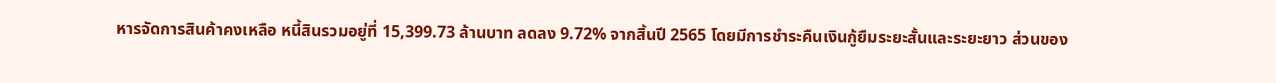หารจัดการสินค้าคงเหลือ หนี้สินรวมอยู่ที่ 15,399.73 ล้านบาท ลดลง 9.72% จากสิ้นปี 2565 โดยมีการชำระคืนเงินกู้ยืมระยะสั้นและระยะยาว ส่วนของ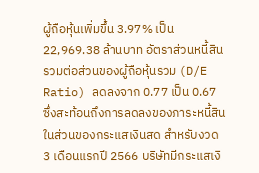ผู้ถือหุ้นเพิ่มขึ้น 3.97% เป็น 22,969.38 ล้านบาท อัตราส่วนหนี้สินรวมต่อส่วนของผู้ถือหุ้นรวม (D/E Ratio) ลดลงจาก 0.77 เป็น 0.67 ซึ่งสะท้อนถึงการลดลงของภาระหนี้สิน
ในส่วนของกระแสเงินสด สำหรับงวด 3 เดือนแรกปี 2566 บริษัทมีกระแสเงิ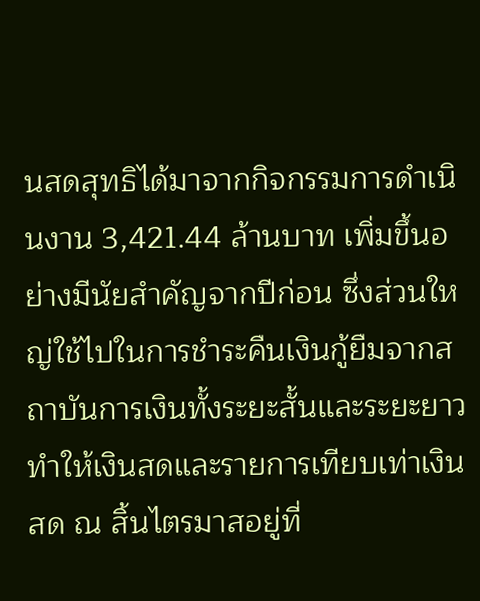นสดสุทธิได้มาจากกิจกรรมการดำเนินงาน 3,421.44 ล้านบาท เพิ่มขึ้นอย่างมีนัยสำคัญจากปีก่อน ซึ่งส่วนใหญ่ใช้ไปในการชำระคืนเงินกู้ยืมจากสถาบันการเงินทั้งระยะสั้นและระยะยาว ทำให้เงินสดและรายการเทียบเท่าเงินสด ณ สิ้นไตรมาสอยู่ที่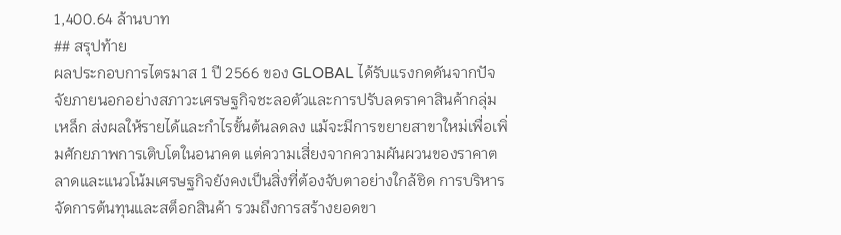1,400.64 ล้านบาท
## สรุปท้าย
ผลประกอบการไตรมาส 1 ปี 2566 ของ GLOBAL ได้รับแรงกดดันจากปัจจัยภายนอกอย่างสภาวะเศรษฐกิจชะลอตัวและการปรับลดราคาสินค้ากลุ่มเหล็ก ส่งผลให้รายได้และกำไรขั้นต้นลดลง แม้จะมีการขยายสาขาใหม่เพื่อเพิ่มศักยภาพการเติบโตในอนาคต แต่ความเสี่ยงจากความผันผวนของราคาตลาดและแนวโน้มเศรษฐกิจยังคงเป็นสิ่งที่ต้องจับตาอย่างใกล้ชิด การบริหารจัดการต้นทุนและสต็อกสินค้า รวมถึงการสร้างยอดขา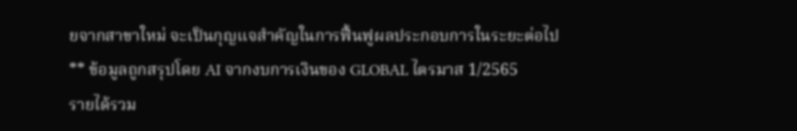ยจากสาขาใหม่ จะเป็นกุญแจสำคัญในการฟื้นฟูผลประกอบการในระยะต่อไป
** ข้อมูลถูกสรุปโดย AI จากงบการเงินของ GLOBAL ไตรมาส 1/2565
รายได้รวม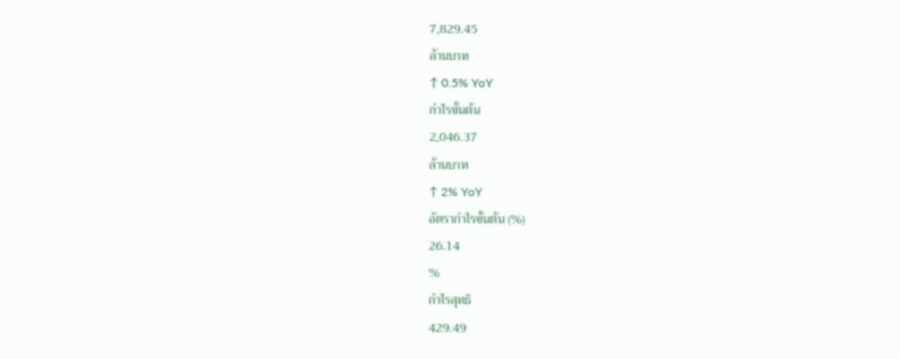7,829.45
ล้านบาท
↑ 0.5% YoY
กำไรขั้นต้น
2,046.37
ล้านบาท
↑ 2% YoY
อัตรากำไรขั้นต้น (%)
26.14
%
กำไรสุทธิ
429.49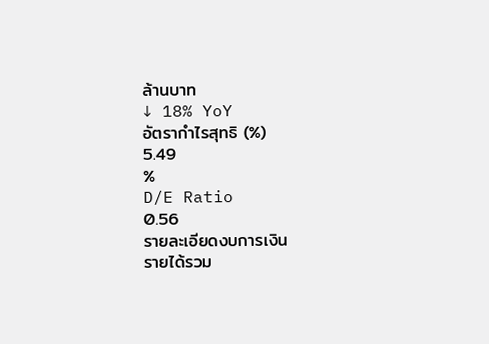ล้านบาท
↓ 18% YoY
อัตรากำไรสุทธิ (%)
5.49
%
D/E Ratio
0.56
รายละเอียดงบการเงิน
รายได้รวม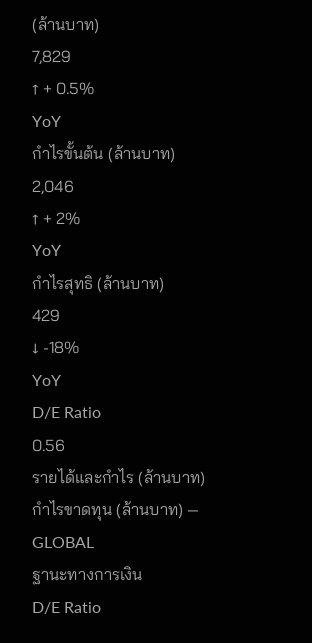(ล้านบาท)
7,829
↑ + 0.5%
YoY
กำไรขั้นต้น (ล้านบาท)
2,046
↑ + 2%
YoY
กำไรสุทธิ (ล้านบาท)
429
↓ -18%
YoY
D/E Ratio
0.56
รายได้และกำไร (ล้านบาท)
กำไรขาดทุน (ล้านบาท) — GLOBAL
ฐานะทางการเงิน
D/E Ratio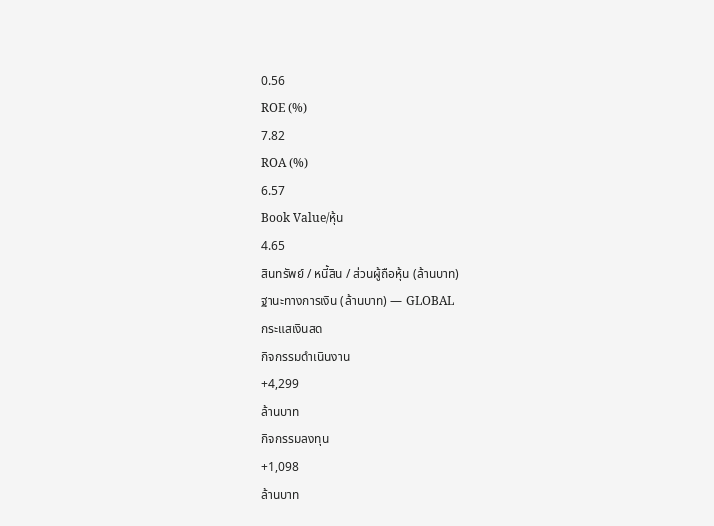0.56
ROE (%)
7.82
ROA (%)
6.57
Book Value/หุ้น
4.65
สินทรัพย์ / หนี้สิน / ส่วนผู้ถือหุ้น (ล้านบาท)
ฐานะทางการเงิน (ล้านบาท) — GLOBAL
กระแสเงินสด
กิจกรรมดำเนินงาน
+4,299
ล้านบาท
กิจกรรมลงทุน
+1,098
ล้านบาท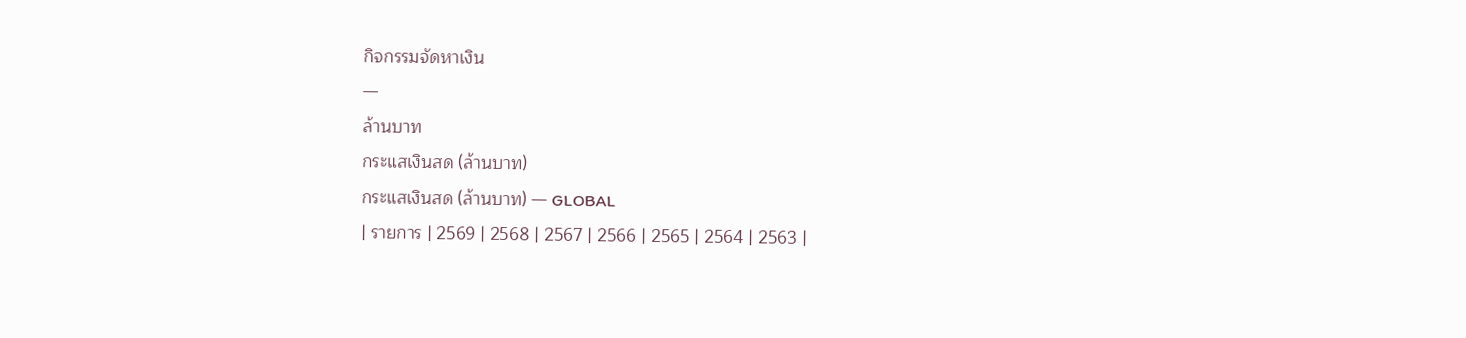กิจกรรมจัดหาเงิน
—
ล้านบาท
กระแสเงินสด (ล้านบาท)
กระแสเงินสด (ล้านบาท) — GLOBAL
| รายการ | 2569 | 2568 | 2567 | 2566 | 2565 | 2564 | 2563 |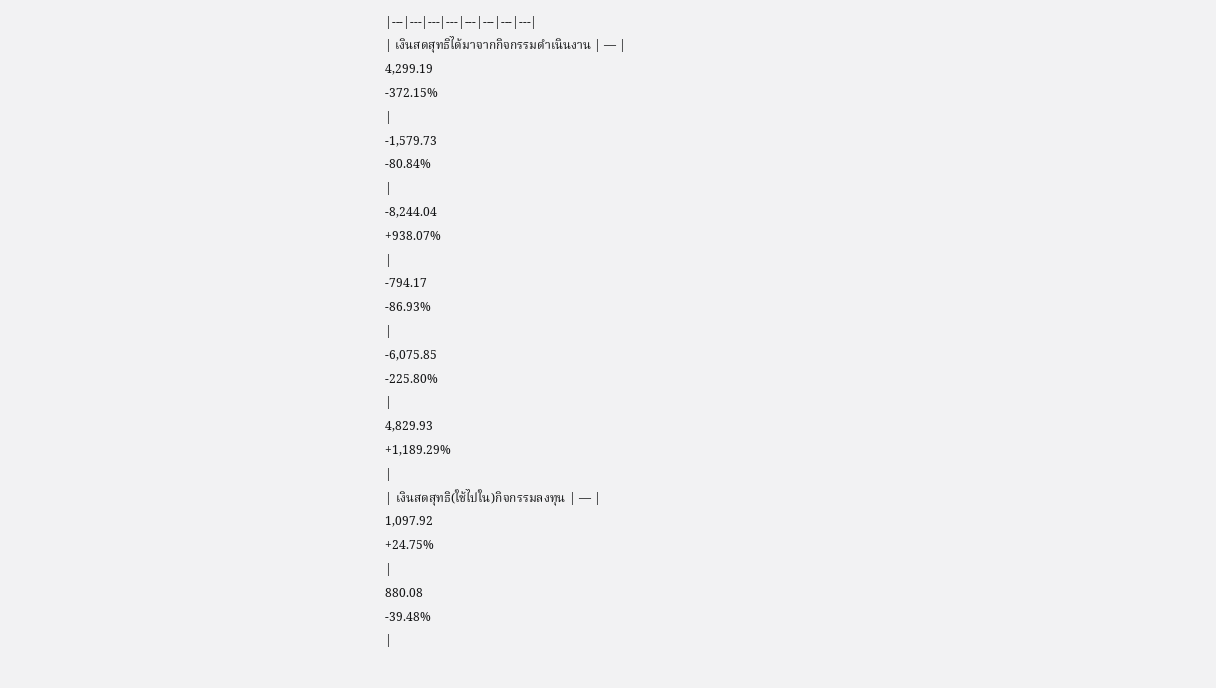|---|---|---|---|---|---|---|---|
| เงินสดสุทธิได้มาจากกิจกรรมดำเนินงาน | — |
4,299.19
-372.15%
|
-1,579.73
-80.84%
|
-8,244.04
+938.07%
|
-794.17
-86.93%
|
-6,075.85
-225.80%
|
4,829.93
+1,189.29%
|
| เงินสดสุทธิ(ใช้ไปใน)กิจกรรมลงทุน | — |
1,097.92
+24.75%
|
880.08
-39.48%
|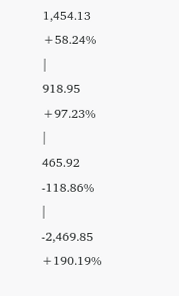1,454.13
+58.24%
|
918.95
+97.23%
|
465.92
-118.86%
|
-2,469.85
+190.19%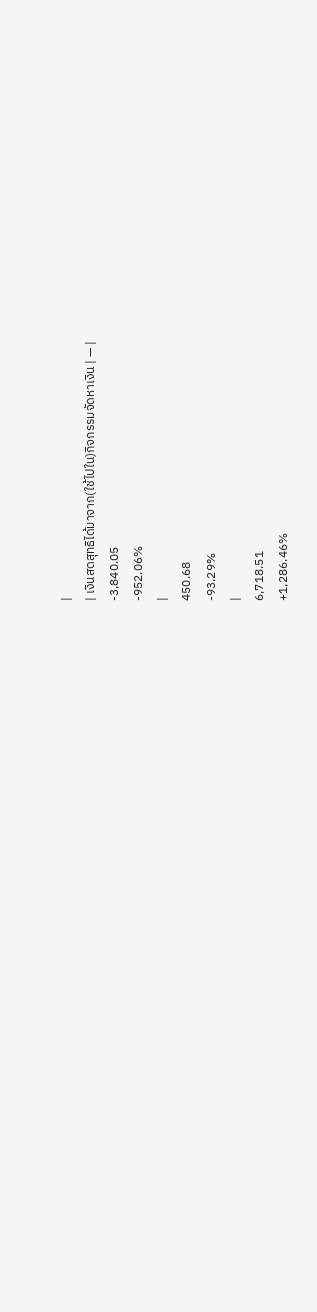|
| เงินสดสุทธิได้มาจาก(ใช้ไปใน)กิจกรรมจัดหาเงิน | — |
-3,840.05
-952.06%
|
450.68
-93.29%
|
6,718.51
+1,286.46%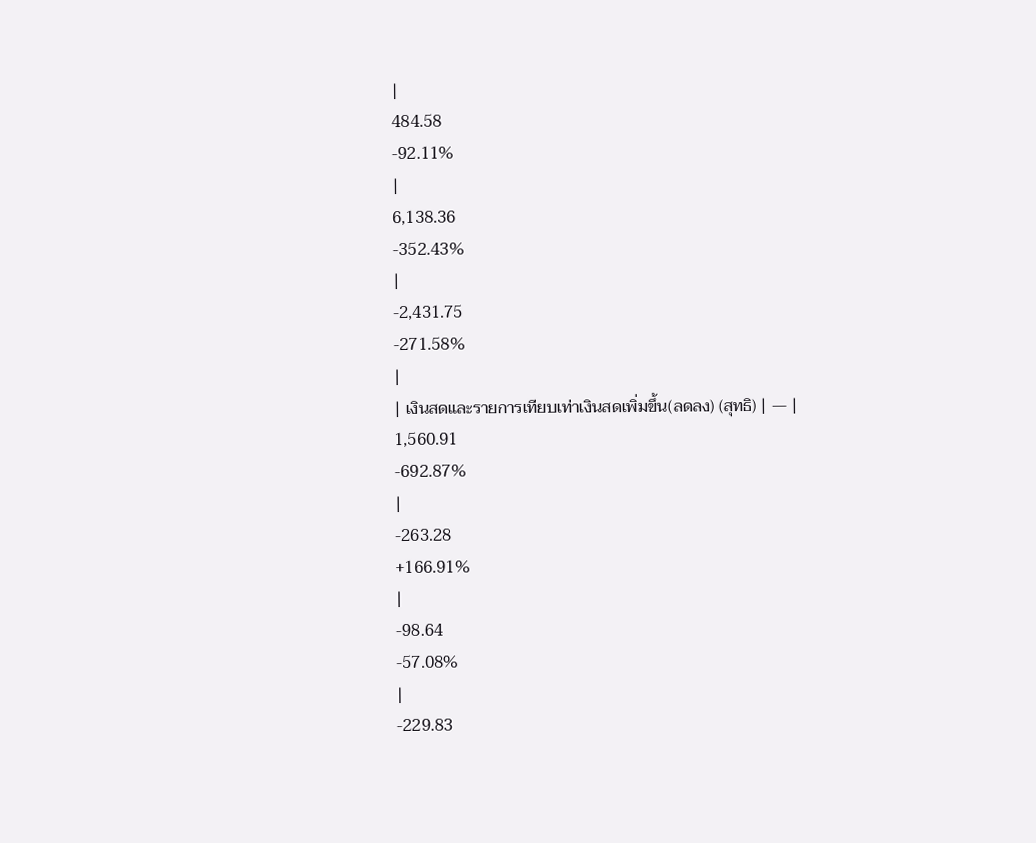|
484.58
-92.11%
|
6,138.36
-352.43%
|
-2,431.75
-271.58%
|
| เงินสดและรายการเทียบเท่าเงินสดเพิ่มขึ้น(ลดลง) (สุทธิ) | — |
1,560.91
-692.87%
|
-263.28
+166.91%
|
-98.64
-57.08%
|
-229.83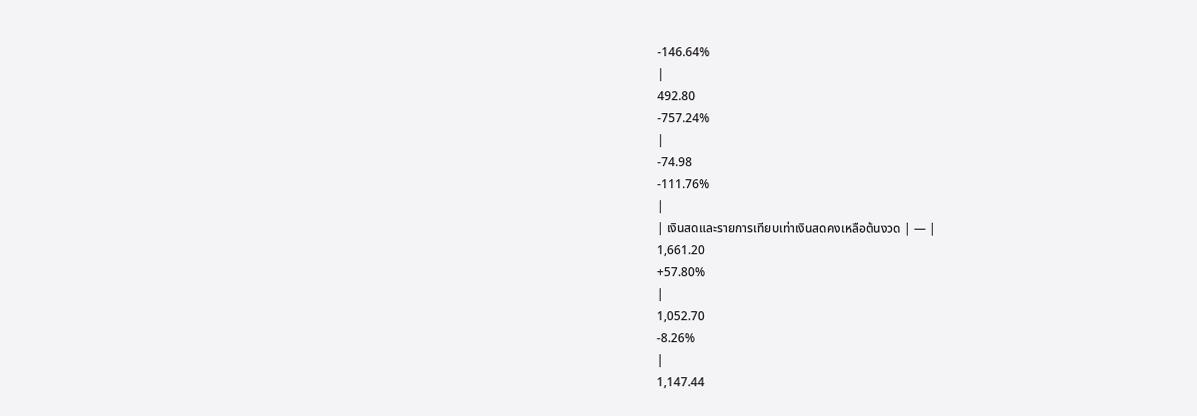-146.64%
|
492.80
-757.24%
|
-74.98
-111.76%
|
| เงินสดและรายการเทียบเท่าเงินสดคงเหลือต้นงวด | — |
1,661.20
+57.80%
|
1,052.70
-8.26%
|
1,147.44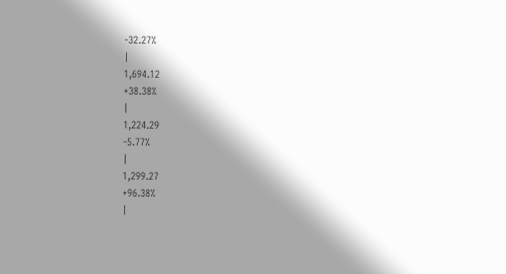-32.27%
|
1,694.12
+38.38%
|
1,224.29
-5.77%
|
1,299.27
+96.38%
|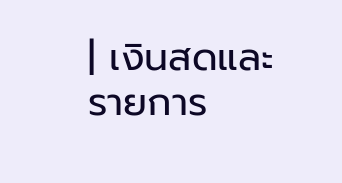| เงินสดและรายการ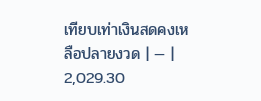เทียบเท่าเงินสดคงเหลือปลายงวด | — |
2,029.30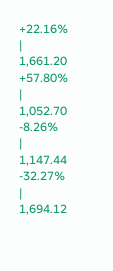+22.16%
|
1,661.20
+57.80%
|
1,052.70
-8.26%
|
1,147.44
-32.27%
|
1,694.12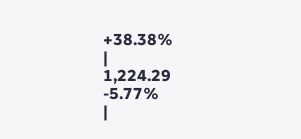+38.38%
|
1,224.29
-5.77%
|